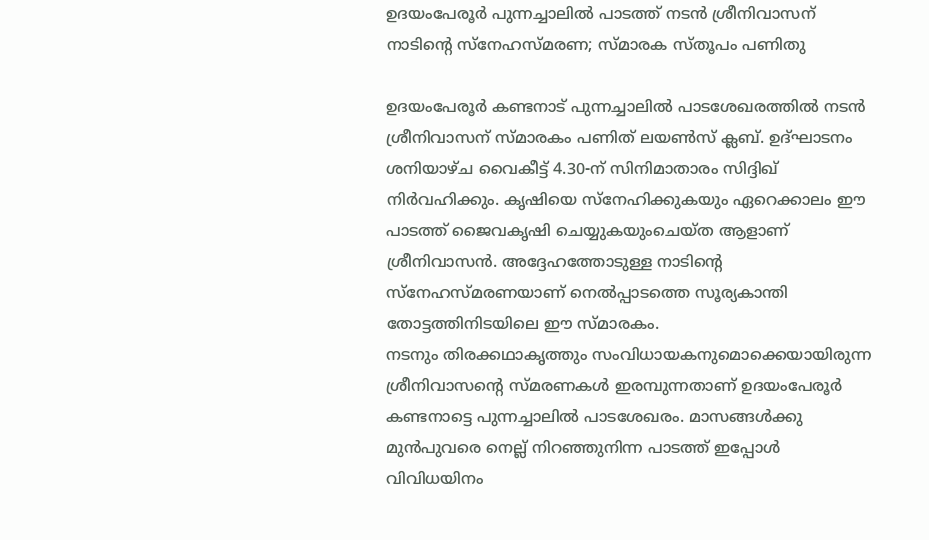ഉദയംപേരൂർ പുന്നച്ചാലിൽ പാടത്ത് നടൻ ശ്രീനിവാസന് നാടിന്റെ സ്നേഹസ്മരണ; സ്മാരക സ്തൂപം പണിതു

ഉദയംപേരൂർ കണ്ടനാട് പുന്നച്ചാലിൽ പാടശേഖരത്തിൽ നടൻ ശ്രീനിവാസന് സ്മാരകം പണിത് ലയൺസ് ക്ലബ്. ഉദ്ഘാടനം ശനിയാഴ്ച വൈകീട്ട് 4.30-ന് സിനിമാതാരം സിദ്ദിഖ് നിർവഹിക്കും. കൃഷിയെ സ്നേഹിക്കുകയും ഏറെക്കാലം ഈ പാടത്ത് ജൈവകൃഷി ചെയ്യുകയുംചെയ്ത ആളാണ് ശ്രീനിവാസൻ. അദ്ദേഹത്തോടുള്ള നാടിന്റെ സ്നേഹസ്മരണയാണ് നെൽപ്പാടത്തെ സൂര്യകാന്തി തോട്ടത്തിനിടയിലെ ഈ സ്മാരകം.
നടനും തിരക്കഥാകൃത്തും സംവിധായകനുമൊക്കെയായിരുന്ന ശ്രീനിവാസന്റെ സ്മരണകൾ ഇരമ്പുന്നതാണ് ഉദയംപേരൂർ കണ്ടനാട്ടെ പുന്നച്ചാലിൽ പാടശേഖരം. മാസങ്ങൾക്കു മുൻപുവരെ നെല്ല് നിറഞ്ഞുനിന്ന പാടത്ത് ഇപ്പോൾ വിവിധയിനം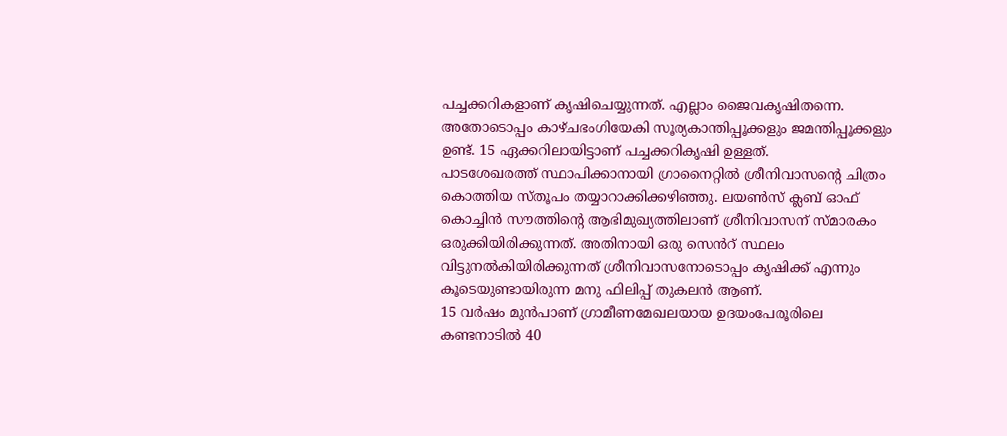പച്ചക്കറികളാണ് കൃഷിചെയ്യുന്നത്. എല്ലാം ജൈവകൃഷിതന്നെ. അതോടൊപ്പം കാഴ്ചഭംഗിയേകി സൂര്യകാന്തിപ്പൂക്കളും ജമന്തിപ്പൂക്കളും ഉണ്ട്. 15 ഏക്കറിലായിട്ടാണ് പച്ചക്കറികൃഷി ഉള്ളത്.
പാടശേഖരത്ത് സ്ഥാപിക്കാനായി ഗ്രാനൈറ്റിൽ ശ്രീനിവാസന്റെ ചിത്രം കൊത്തിയ സ്തൂപം തയ്യാറാക്കിക്കഴിഞ്ഞു. ലയൺസ് ക്ലബ് ഓഫ് കൊച്ചിൻ സൗത്തിന്റെ ആഭിമുഖ്യത്തിലാണ് ശ്രീനിവാസന് സ്മാരകം ഒരുക്കിയിരിക്കുന്നത്. അതിനായി ഒരു സെൻറ് സ്ഥലം വിട്ടുനൽകിയിരിക്കുന്നത് ശ്രീനിവാസനോടൊപ്പം കൃഷിക്ക് എന്നും കൂടെയുണ്ടായിരുന്ന മനു ഫിലിപ്പ് തുകലൻ ആണ്.
15 വർഷം മുൻപാണ് ഗ്രാമീണമേഖലയായ ഉദയംപേരൂരിലെ കണ്ടനാടിൽ 40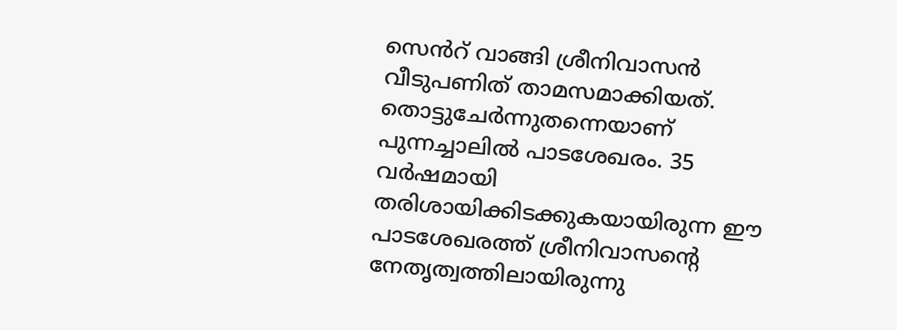സെൻറ് വാങ്ങി ശ്രീനിവാസൻ വീടുപണിത് താമസമാക്കിയത്. തൊട്ടുചേർന്നുതന്നെയാണ് പുന്നച്ചാലിൽ പാടശേഖരം. 35 വർഷമായി തരിശായിക്കിടക്കുകയായിരുന്ന ഈ പാടശേഖരത്ത് ശ്രീനിവാസന്റെ നേതൃത്വത്തിലായിരുന്നു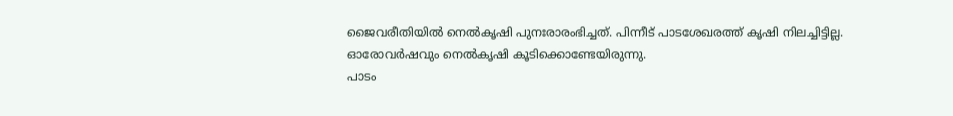ജൈവരീതിയിൽ നെൽകൃഷി പുനഃരാരംഭിച്ചത്. പിന്നീട് പാടശേഖരത്ത് കൃഷി നിലച്ചിട്ടില്ല. ഓരോവർഷവും നെൽകൃഷി കൂടിക്കൊണ്ടേയിരുന്നു.
പാടം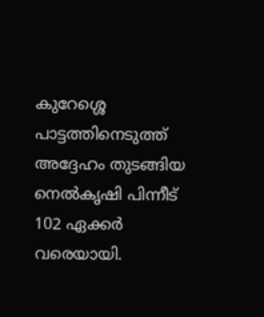കുറേശ്ശെ പാട്ടത്തിനെടുത്ത് അദ്ദേഹം തുടങ്ങിയ നെൽകൃഷി പിന്നീട് 102 ഏക്കർ വരെയായി.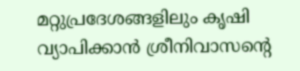മറ്റുപ്രദേശങ്ങളിലും കൃഷി വ്യാപിക്കാൻ ശ്രീനിവാസന്റെ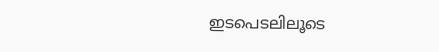ഇടപെടലിലൂടെ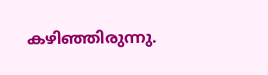കഴിഞ്ഞിരുന്നു.